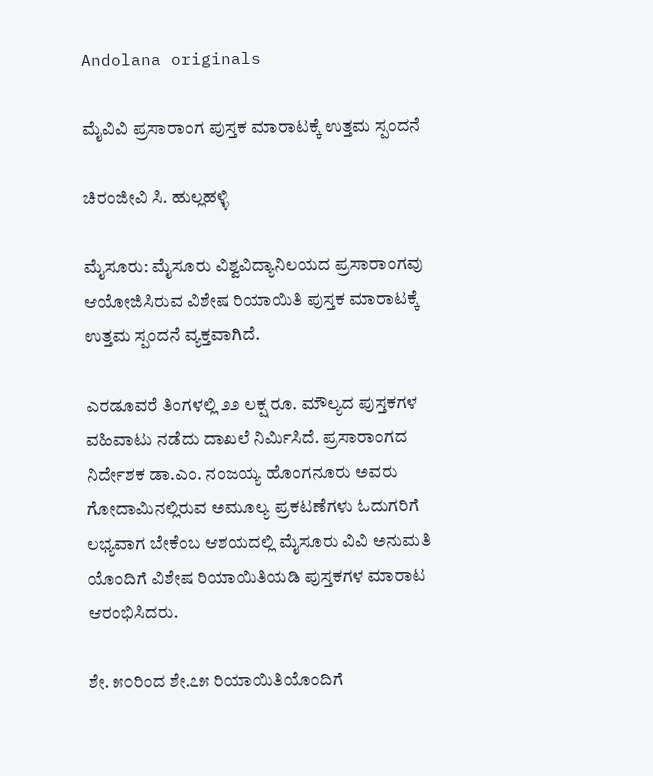Andolana originals

ಮೈವಿವಿ ಪ್ರಸಾರಾಂಗ ಪುಸ್ತಕ ಮಾರಾಟಕ್ಕೆ ಉತ್ತಮ ಸ್ಪಂದನೆ

ಚಿರಂಜೀವಿ ಸಿ. ಹುಲ್ಲಹಳ್ಳಿ

ಮೈಸೂರು: ಮೈಸೂರು ವಿಶ್ವವಿದ್ಯಾನಿಲಯದ ಪ್ರಸಾರಾಂಗವು ಆಯೋಜಿಸಿರುವ ವಿಶೇಷ ರಿಯಾಯಿತಿ ಪುಸ್ತಕ ಮಾರಾಟಕ್ಕೆ ಉತ್ತಮ ಸ್ಪಂದನೆ ವ್ಯಕ್ತವಾಗಿದೆ.

ಎರಡೂವರೆ ತಿಂಗಳಲ್ಲಿ ೨೨ ಲಕ್ಷ ರೂ. ಮೌಲ್ಯದ ಪುಸ್ತಕಗಳ ವಹಿವಾಟು ನಡೆದು ದಾಖಲೆ ನಿರ್ಮಿಸಿದೆ. ಪ್ರಸಾರಾಂಗದ ನಿರ್ದೇಶಕ ಡಾ.ಎಂ. ನಂಜಯ್ಯ ಹೊಂಗನೂರು ಅವರು ಗೋದಾಮಿನಲ್ಲಿರುವ ಅಮೂಲ್ಯ ಪ್ರಕಟಣೆಗಳು ಓದುಗರಿಗೆ ಲಭ್ಯವಾಗ ಬೇಕೆಂಬ ಆಶಯದಲ್ಲಿ ಮೈಸೂರು ವಿವಿ ಅನುಮತಿ ಯೊಂದಿಗೆ ವಿಶೇಷ ರಿಯಾಯಿತಿಯಡಿ ಪುಸ್ತಕಗಳ ಮಾರಾಟ ಆರಂಭಿಸಿದರು.

ಶೇ. ೫೦ರಿಂದ ಶೇ.೭೫ ರಿಯಾಯಿತಿಯೊಂದಿಗೆ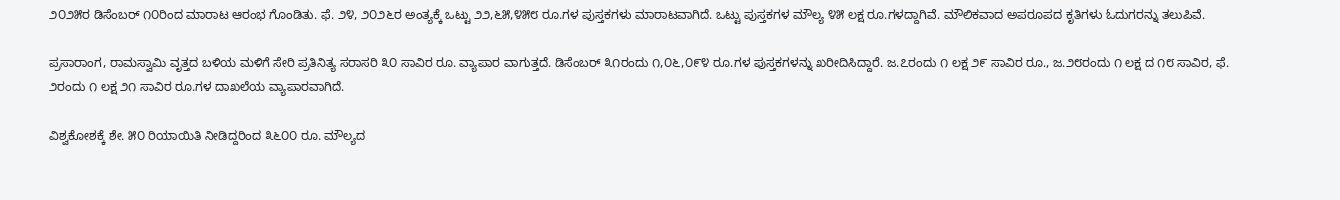೨೦೨೫ರ ಡಿಸೆಂಬರ್ ೧೦ರಿಂದ ಮಾರಾಟ ಆರಂಭ ಗೊಂಡಿತು. ಫೆ. ೨೪, ೨೦೨೬ರ ಅಂತ್ಯಕ್ಕೆ ಒಟ್ಟು ೨೨,೬೫,೪೫೮ ರೂ.ಗಳ ಪುಸ್ತಕಗಳು ಮಾರಾಟವಾಗಿದೆ. ಒಟ್ಟು ಪುಸ್ತಕಗಳ ಮೌಲ್ಯ ೪೫ ಲಕ್ಷ ರೂ.ಗಳದ್ದಾಗಿವೆ. ಮೌಲಿಕವಾದ ಅಪರೂಪದ ಕೃತಿಗಳು ಓದುಗರನ್ನು ತಲುಪಿವೆ.

ಪ್ರಸಾರಾಂಗ, ರಾಮಸ್ವಾಮಿ ವೃತ್ತದ ಬಳಿಯ ಮಳಿಗೆ ಸೇರಿ ಪ್ರತಿನಿತ್ಯ ಸರಾಸರಿ ೩೦ ಸಾವಿರ ರೂ. ವ್ಯಾಪಾರ ವಾಗುತ್ತದೆ. ಡಿಸೆಂಬರ್ ೩೧ರಂದು ೧,೦೬,೦೯೪ ರೂ.ಗಳ ಪುಸ್ತಕಗಳನ್ನು ಖರೀದಿಸಿದ್ದಾರೆ. ಜ.೭ರಂದು ೧ ಲಕ್ಷ ೨೯ ಸಾವಿರ ರೂ., ಜ.೨೮ರಂದು ೧ ಲಕ್ಷ ದ ೧೮ ಸಾವಿರ, ಫೆ. ೨ರಂದು ೧ ಲಕ್ಷ ೨೧ ಸಾವಿರ ರೂ.ಗಳ ದಾಖಲೆಯ ವ್ಯಾಪಾರವಾಗಿದೆ.

ವಿಶ್ವಕೋಶಕ್ಕೆ ಶೇ. ೫೦ ರಿಯಾಯಿತಿ ನೀಡಿದ್ದರಿಂದ ೩೬೦೦ ರೂ. ಮೌಲ್ಯದ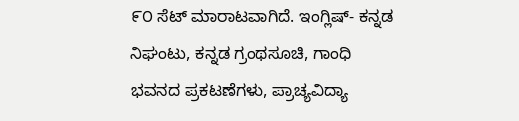೯೦ ಸೆಟ್ ಮಾರಾಟವಾಗಿದೆ. ಇಂಗ್ಲಿಷ್- ಕನ್ನಡ ನಿಘಂಟು, ಕನ್ನಡ ಗ್ರಂಥಸೂಚಿ, ಗಾಂಧಿ ಭವನದ ಪ್ರಕಟಣೆಗಳು, ಪ್ರಾಚ್ಯವಿದ್ಯಾ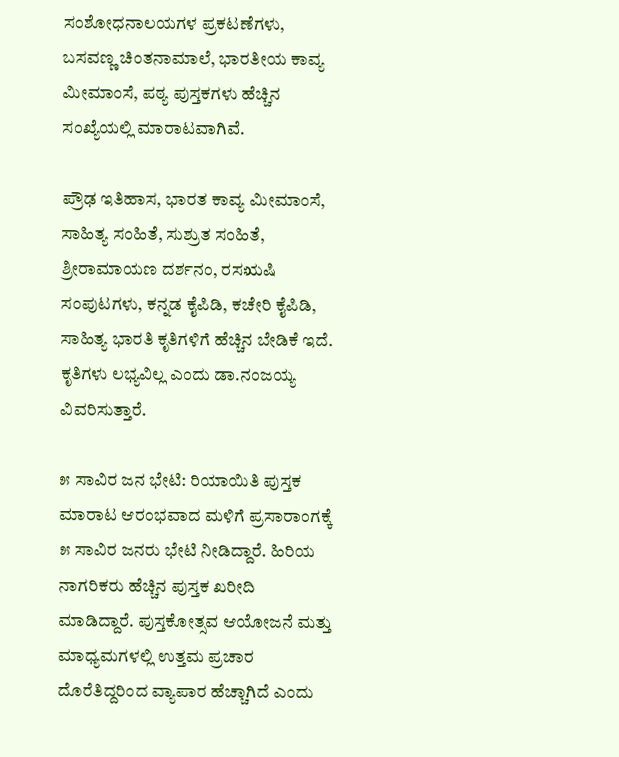ಸಂಶೋಧನಾಲಯಗಳ ಪ್ರಕಟಣೆಗಳು, ಬಸವಣ್ಣ ಚಿಂತನಾಮಾಲೆ, ಭಾರತೀಯ ಕಾವ್ಯ ಮೀಮಾಂಸೆ, ಪಠ್ಯ ಪುಸ್ತಕಗಳು ಹೆಚ್ಚಿನ ಸಂಖ್ಯೆಯಲ್ಲಿ ಮಾರಾಟವಾಗಿವೆ.

ಪ್ರೌಢ ಇತಿಹಾಸ, ಭಾರತ ಕಾವ್ಯ ಮೀಮಾಂಸೆ, ಸಾಹಿತ್ಯ ಸಂಹಿತೆ, ಸುಶ್ರುತ ಸಂಹಿತೆ, ಶ್ರೀರಾಮಾಯಣ ದರ್ಶನಂ, ರಸಋಷಿ ಸಂಪುಟಗಳು, ಕನ್ನಡ ಕೈಪಿಡಿ, ಕಚೇರಿ ಕೈಪಿಡಿ, ಸಾಹಿತ್ಯ ಭಾರತಿ ಕೃತಿಗಳಿಗೆ ಹೆಚ್ಚಿನ ಬೇಡಿಕೆ ಇದೆ. ಕೃತಿಗಳು ಲಭ್ಯವಿಲ್ಲ ಎಂದು ಡಾ.ನಂಜಯ್ಯ ವಿವರಿಸುತ್ತಾರೆ.

೫ ಸಾವಿರ ಜನ ಭೇಟಿ: ರಿಯಾಯಿತಿ ಪುಸ್ತಕ ಮಾರಾಟ ಆರಂಭವಾದ ಮಳಿಗೆ ಪ್ರಸಾರಾಂಗಕ್ಕೆ ೫ ಸಾವಿರ ಜನರು ಭೇಟಿ ನೀಡಿದ್ದಾರೆ. ಹಿರಿಯ ನಾಗರಿಕರು ಹೆಚ್ಚಿನ ಪುಸ್ತಕ ಖರೀದಿ ಮಾಡಿದ್ದಾರೆ. ಪುಸ್ತಕೋತ್ಸವ ಆಯೋಜನೆ ಮತ್ತು ಮಾಧ್ಯಮಗಳಲ್ಲಿ ಉತ್ತಮ ಪ್ರಚಾರ ದೊರೆತಿದ್ದರಿಂದ ವ್ಯಾಪಾರ ಹೆಚ್ಚಾಗಿದೆ ಎಂದು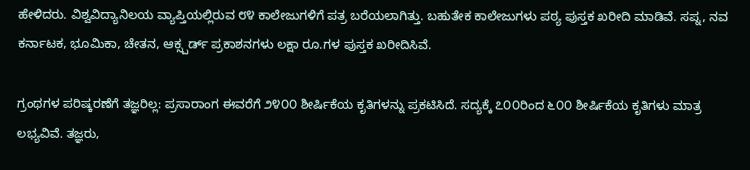ಹೇಳಿದರು. ವಿಶ್ವವಿದ್ಯಾನಿಲಯ ವ್ಯಾಪ್ತಿಯಲ್ಲಿರುವ ೮೪ ಕಾಲೇಜುಗಳಿಗೆ ಪತ್ರ ಬರೆಯಲಾಗಿತ್ತು. ಬಹುತೇಕ ಕಾಲೇಜುಗಳು ಪಠ್ಯ ಪುಸ್ತಕ ಖರೀದಿ ಮಾಡಿವೆ. ಸಪ್ನ, ನವ ಕರ್ನಾಟಕ, ಭೂಮಿಕಾ, ಚೇತನ, ಆಕ್ಸ್ಪರ್ಡ್ ಪ್ರಕಾಶನಗಳು ಲಕ್ಷಾ ರೂ.ಗಳ ಪುಸ್ತಕ ಖರೀದಿಸಿವೆ.

ಗ್ರಂಥಗಳ ಪರಿಷ್ಕರಣೆಗೆ ತಜ್ಞರಿಲ್ಲ: ಪ್ರಸಾರಾಂಗ ಈವರೆಗೆ ೨೪೦೦ ಶೀರ್ಷಿಕೆಯ ಕೃತಿಗಳನ್ನು ಪ್ರಕಟಿಸಿದೆ. ಸದ್ಯಕ್ಕೆ ೭೦೦ರಿಂದ ೬೦೦ ಶೀರ್ಷಿಕೆಯ ಕೃತಿಗಳು ಮಾತ್ರ ಲಭ್ಯವಿವೆ. ತಜ್ಞರು,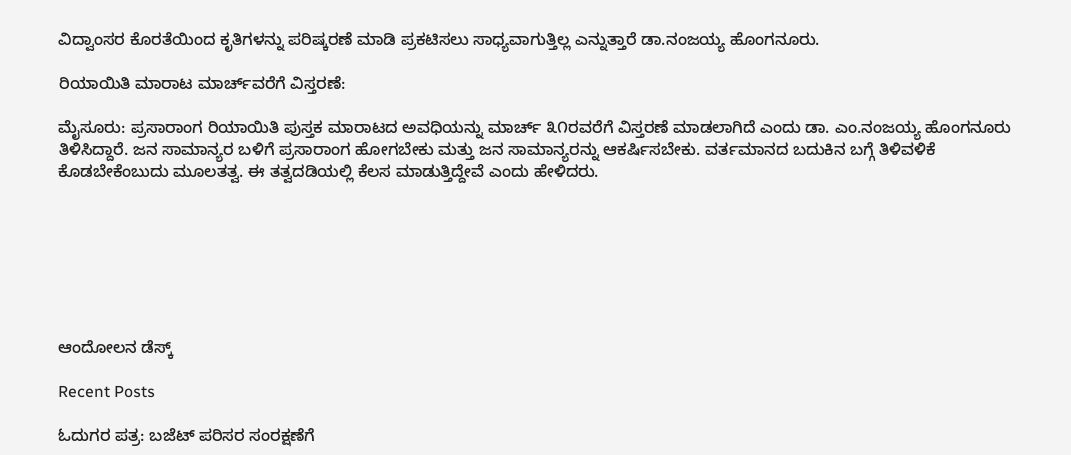ವಿದ್ವಾಂಸರ ಕೊರತೆಯಿಂದ ಕೃತಿಗಳನ್ನು ಪರಿಷ್ಕರಣೆ ಮಾಡಿ ಪ್ರಕಟಿಸಲು ಸಾಧ್ಯವಾಗುತ್ತಿಲ್ಲ ಎನ್ನುತ್ತಾರೆ ಡಾ.ನಂಜಯ್ಯ ಹೊಂಗನೂರು.

ರಿಯಾಯಿತಿ ಮಾರಾಟ ಮಾರ್ಚ್‌ವರೆಗೆ ವಿಸ್ತರಣೆ:

ಮೈಸೂರು: ಪ್ರಸಾರಾಂಗ ರಿಯಾಯಿತಿ ಪುಸ್ತಕ ಮಾರಾಟದ ಅವಧಿಯನ್ನು ಮಾರ್ಚ್ ೩೧ರವರೆಗೆ ವಿಸ್ತರಣೆ ಮಾಡಲಾಗಿದೆ ಎಂದು ಡಾ. ಎಂ.ನಂಜಯ್ಯ ಹೊಂಗನೂರು ತಿಳಿಸಿದ್ದಾರೆ. ಜನ ಸಾಮಾನ್ಯರ ಬಳಿಗೆ ಪ್ರಸಾರಾಂಗ ಹೋಗಬೇಕು ಮತ್ತು ಜನ ಸಾಮಾನ್ಯರನ್ನು ಆಕರ್ಷಿಸಬೇಕು. ವರ್ತಮಾನದ ಬದುಕಿನ ಬಗ್ಗೆ ತಿಳಿವಳಿಕೆ ಕೊಡಬೇಕೆಂಬುದು ಮೂಲತತ್ವ. ಈ ತತ್ವದಡಿಯಲ್ಲಿ ಕೆಲಸ ಮಾಡುತ್ತಿದ್ದೇವೆ ಎಂದು ಹೇಳಿದರು.







ಆಂದೋಲನ ಡೆಸ್ಕ್

Recent Posts

ಓದುಗರ ಪತ್ರ: ಬಜೆಟ್ ಪರಿಸರ ಸಂರಕ್ಷಣೆಗೆ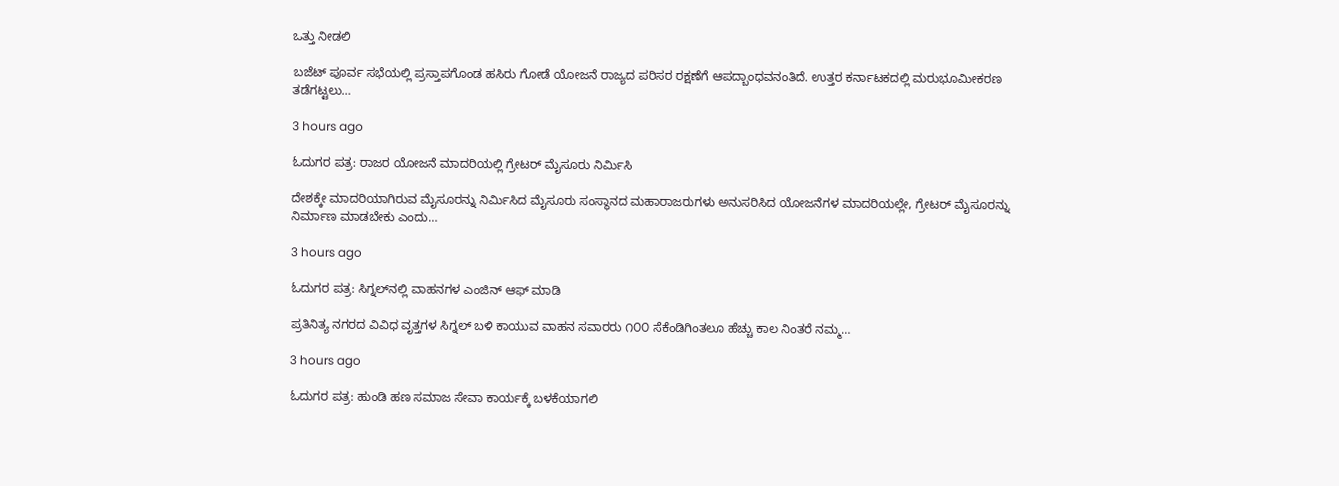ಒತ್ತು ನೀಡಲಿ

ಬಜೆಟ್ ಪೂರ್ವ ಸಭೆಯಲ್ಲಿ ಪ್ರಸ್ತಾಪಗೊಂಡ ಹಸಿರು ಗೋಡೆ ಯೋಜನೆ ರಾಜ್ಯದ ಪರಿಸರ ರಕ್ಷಣೆಗೆ ಆಪದ್ಬಾಂಧವನಂತಿದೆ. ಉತ್ತರ ಕರ್ನಾಟಕದಲ್ಲಿ ಮರುಭೂಮೀಕರಣ ತಡೆಗಟ್ಟಲು…

3 hours ago

ಓದುಗರ ಪತ್ರ: ರಾಜರ ಯೋಜನೆ ಮಾದರಿಯಲ್ಲಿ ಗ್ರೇಟರ್ ಮೈಸೂರು ನಿರ್ಮಿಸಿ

ದೇಶಕ್ಕೇ ಮಾದರಿಯಾಗಿರುವ ಮೈಸೂರನ್ನು ನಿರ್ಮಿಸಿದ ಮೈಸೂರು ಸಂಸ್ಥಾನದ ಮಹಾರಾಜರುಗಳು ಅನುಸರಿಸಿದ ಯೋಜನೆಗಳ ಮಾದರಿಯಲ್ಲೇ, ಗ್ರೇಟರ್ ಮೈಸೂರನ್ನು ನಿರ್ಮಾಣ ಮಾಡಬೇಕು ಎಂದು…

3 hours ago

ಓದುಗರ ಪತ್ರ: ಸಿಗ್ನಲ್‌ನಲ್ಲಿ ವಾಹನಗಳ ಎಂಜಿನ್ ಆಫ್ ಮಾಡಿ

ಪ್ರತಿನಿತ್ಯ ನಗರದ ವಿವಿಧ ವೃತ್ತಗಳ ಸಿಗ್ನಲ್ ಬಳಿ ಕಾಯುವ ವಾಹನ ಸವಾರರು ೧೦೦ ಸೆಕೆಂಡಿಗಿಂತಲೂ ಹೆಚ್ಚು ಕಾಲ ನಿಂತರೆ ನಮ್ಮ…

3 hours ago

ಓದುಗರ ಪತ್ರ: ಹುಂಡಿ ಹಣ ಸಮಾಜ ಸೇವಾ ಕಾರ್ಯಕ್ಕೆ ಬಳಕೆಯಾಗಲಿ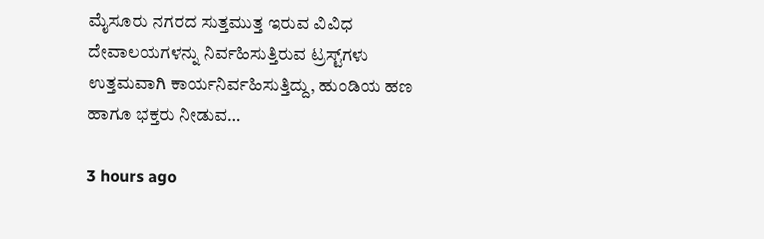ಮೈಸೂರು ನಗರದ ಸುತ್ತಮುತ್ತ ಇರುವ ವಿವಿಧ ದೇವಾಲಯಗಳನ್ನು ನಿರ್ವಹಿಸುತ್ತಿರುವ ಟ್ರಸ್ಟ್‌ಗಳು ಉತ್ತಮವಾಗಿ ಕಾರ್ಯನಿರ್ವಹಿಸುತ್ತಿದ್ದು, ಹುಂಡಿಯ ಹಣ ಹಾಗೂ ಭಕ್ತರು ನೀಡುವ…

3 hours ago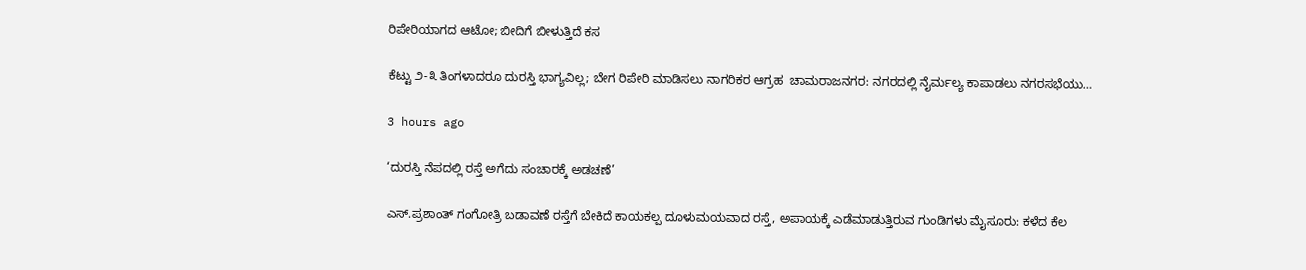ರಿಪೇರಿಯಾಗದ ಆಟೋ; ಬೀದಿಗೆ ಬೀಳುತ್ತಿದೆ ಕಸ

ಕೆಟ್ಟು ೨-೩ ತಿಂಗಳಾದರೂ ದುರಸ್ತಿ ಭಾಗ್ಯವಿಲ್ಲ; ಬೇಗ ರಿಪೇರಿ ಮಾಡಿಸಲು ನಾಗರಿಕರ ಆಗ್ರಹ  ಚಾಮರಾಜನಗರ: ನಗರದಲ್ಲಿ ನೈರ್ಮಲ್ಯ ಕಾಪಾಡಲು ನಗರಸಭೆಯು…

3 hours ago

‘ದುರಸ್ತಿ ನೆಪದಲ್ಲಿ ರಸ್ತೆ ಅಗೆದು ಸಂಚಾರಕ್ಕೆ ಅಡಚಣೆ’

ಎಸ್.ಪ್ರಶಾಂತ್ ಗಂಗೋತ್ರಿ ಬಡಾವಣೆ ರಸ್ತೆಗೆ ಬೇಕಿದೆ ಕಾಯಕಲ್ಪ ದೂಳುಮಯವಾದ ರಸ್ತೆ, ಅಪಾಯಕ್ಕೆ ಎಡೆಮಾಡುತ್ತಿರುವ ಗುಂಡಿಗಳು ಮೈಸೂರು: ಕಳೆದ ಕೆಲ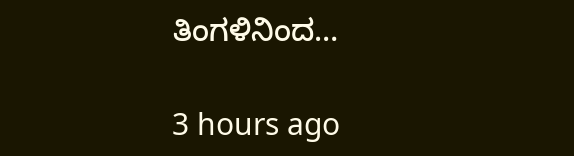ತಿಂಗಳಿನಿಂದ…

3 hours ago